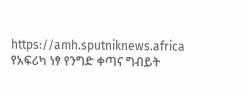https://amh.sputniknews.africa
የአፍሪካ ነፃ የንግድ ቀጣና ግብይት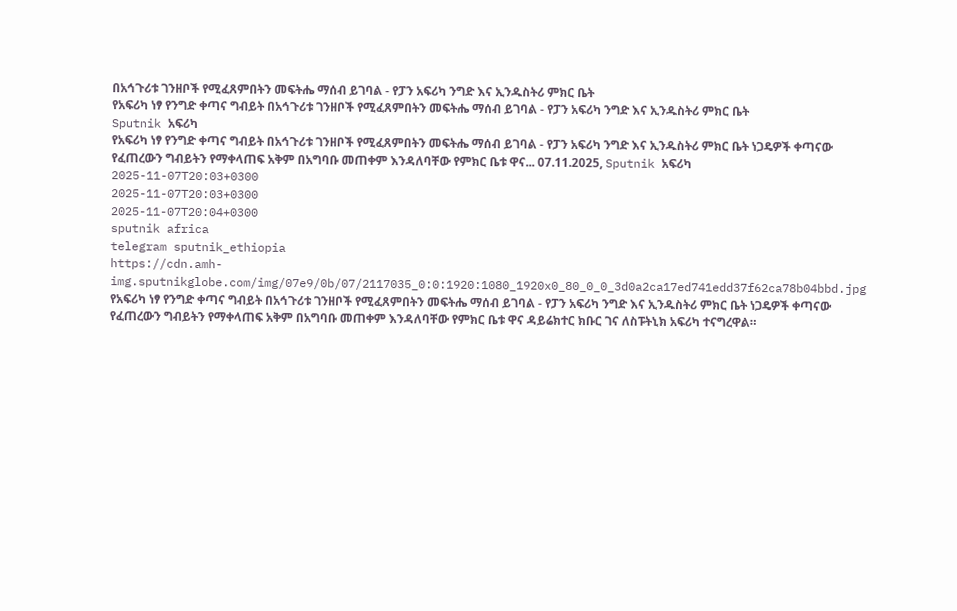በአኅጉሪቱ ገንዘቦች የሚፈጸምበትን መፍትሔ ማሰብ ይገባል - የፓን አፍሪካ ንግድ እና ኢንዱስትሪ ምክር ቤት
የአፍሪካ ነፃ የንግድ ቀጣና ግብይት በአኅጉሪቱ ገንዘቦች የሚፈጸምበትን መፍትሔ ማሰብ ይገባል - የፓን አፍሪካ ንግድ እና ኢንዱስትሪ ምክር ቤት
Sputnik አፍሪካ
የአፍሪካ ነፃ የንግድ ቀጣና ግብይት በአኅጉሪቱ ገንዘቦች የሚፈጸምበትን መፍትሔ ማሰብ ይገባል - የፓን አፍሪካ ንግድ እና ኢንዱስትሪ ምክር ቤት ነጋዴዎች ቀጣናው የፈጠረውን ግብይትን የማቀላጠፍ አቅም በአግባቡ መጠቀም እንዳለባቸው የምክር ቤቱ ዋና... 07.11.2025, Sputnik አፍሪካ
2025-11-07T20:03+0300
2025-11-07T20:03+0300
2025-11-07T20:04+0300
sputnik africa
telegram sputnik_ethiopia
https://cdn.amh-img.sputnikglobe.com/img/07e9/0b/07/2117035_0:0:1920:1080_1920x0_80_0_0_3d0a2ca17ed741edd37f62ca78b04bbd.jpg
የአፍሪካ ነፃ የንግድ ቀጣና ግብይት በአኅጉሪቱ ገንዘቦች የሚፈጸምበትን መፍትሔ ማሰብ ይገባል - የፓን አፍሪካ ንግድ እና ኢንዱስትሪ ምክር ቤት ነጋዴዎች ቀጣናው የፈጠረውን ግብይትን የማቀላጠፍ አቅም በአግባቡ መጠቀም እንዳለባቸው የምክር ቤቱ ዋና ዳይሬክተር ክቡር ገና ለስፑትኒክ አፍሪካ ተናግረዋል።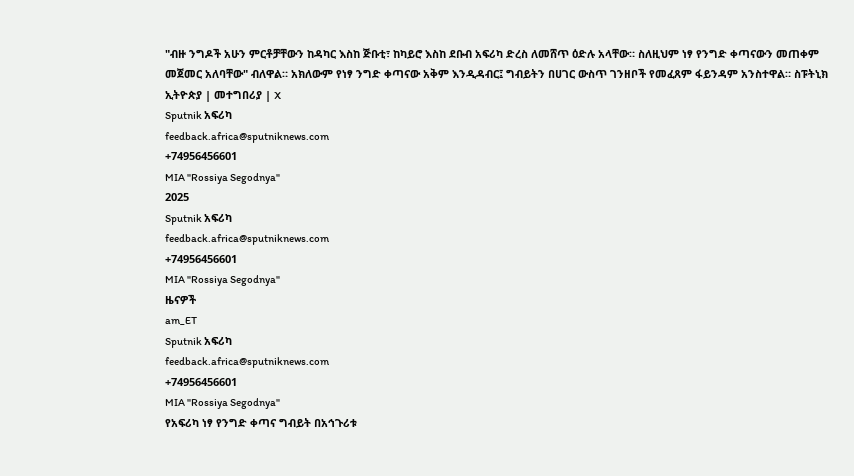"ብዙ ንግዶች አሁን ምርቶቻቸውን ከዳካር እስከ ጅቡቲ፣ ከካይሮ እስከ ደቡብ አፍሪካ ድረስ ለመሸጥ ዕድሉ አላቸው። ስለዚህም ነፃ የንግድ ቀጣናውን መጠቀም መጀመር አለባቸው" ብለዋል። አክለውም የነፃ ንግድ ቀጣናው አቅም እንዲዳብር፤ ግብይትን በሀገር ውስጥ ገንዘቦች የመፈጸም ፋይንዳም አንስተዋል። ስፑትኒክ ኢትዮጵያ | መተግበሪያ | X
Sputnik አፍሪካ
feedback.africa@sputniknews.com
+74956456601
MIA "Rossiya Segodnya"
2025
Sputnik አፍሪካ
feedback.africa@sputniknews.com
+74956456601
MIA "Rossiya Segodnya"
ዜናዎች
am_ET
Sputnik አፍሪካ
feedback.africa@sputniknews.com
+74956456601
MIA "Rossiya Segodnya"
የአፍሪካ ነፃ የንግድ ቀጣና ግብይት በአኅጉሪቱ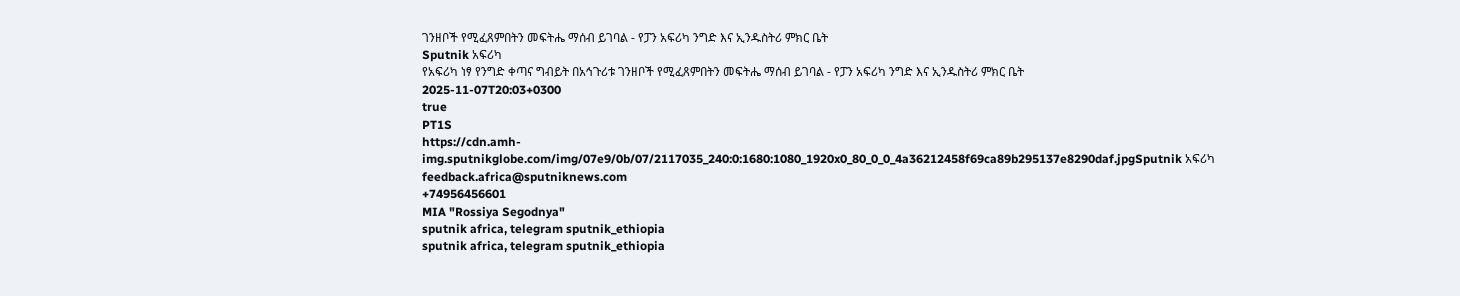ገንዘቦች የሚፈጸምበትን መፍትሔ ማሰብ ይገባል - የፓን አፍሪካ ንግድ እና ኢንዱስትሪ ምክር ቤት
Sputnik አፍሪካ
የአፍሪካ ነፃ የንግድ ቀጣና ግብይት በአኅጉሪቱ ገንዘቦች የሚፈጸምበትን መፍትሔ ማሰብ ይገባል - የፓን አፍሪካ ንግድ እና ኢንዱስትሪ ምክር ቤት
2025-11-07T20:03+0300
true
PT1S
https://cdn.amh-img.sputnikglobe.com/img/07e9/0b/07/2117035_240:0:1680:1080_1920x0_80_0_0_4a36212458f69ca89b295137e8290daf.jpgSputnik አፍሪካ
feedback.africa@sputniknews.com
+74956456601
MIA "Rossiya Segodnya"
sputnik africa, telegram sputnik_ethiopia
sputnik africa, telegram sputnik_ethiopia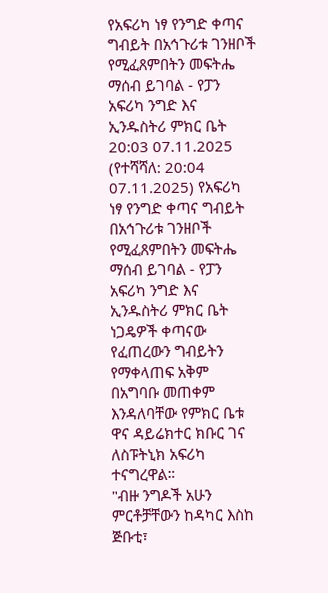የአፍሪካ ነፃ የንግድ ቀጣና ግብይት በአኅጉሪቱ ገንዘቦች የሚፈጸምበትን መፍትሔ ማሰብ ይገባል - የፓን አፍሪካ ንግድ እና ኢንዱስትሪ ምክር ቤት
20:03 07.11.2025 (የተሻሻለ: 20:04 07.11.2025) የአፍሪካ ነፃ የንግድ ቀጣና ግብይት በአኅጉሪቱ ገንዘቦች የሚፈጸምበትን መፍትሔ ማሰብ ይገባል - የፓን አፍሪካ ንግድ እና ኢንዱስትሪ ምክር ቤት
ነጋዴዎች ቀጣናው የፈጠረውን ግብይትን የማቀላጠፍ አቅም በአግባቡ መጠቀም እንዳለባቸው የምክር ቤቱ ዋና ዳይሬክተር ክቡር ገና ለስፑትኒክ አፍሪካ ተናግረዋል።
"ብዙ ንግዶች አሁን ምርቶቻቸውን ከዳካር እስከ ጅቡቲ፣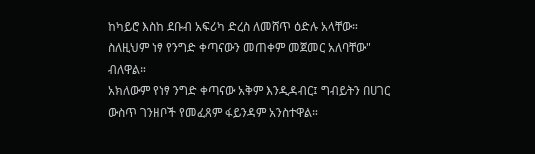ከካይሮ እስከ ደቡብ አፍሪካ ድረስ ለመሸጥ ዕድሉ አላቸው። ስለዚህም ነፃ የንግድ ቀጣናውን መጠቀም መጀመር አለባቸው" ብለዋል።
አክለውም የነፃ ንግድ ቀጣናው አቅም እንዲዳብር፤ ግብይትን በሀገር ውስጥ ገንዘቦች የመፈጸም ፋይንዳም አንስተዋል።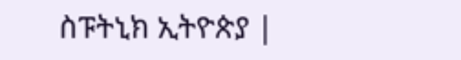ስፑትኒክ ኢትዮጵያ |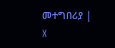መተግበሪያ | X